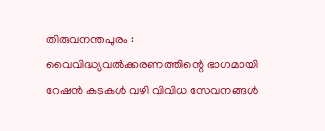തിരുവനന്തപുരം : വൈവിദ്ധ്യവൽക്കരണത്തിന്റെ ഭാഗമായി റേഷൻ കടകൾ വഴി വിവിധ സേവനങ്ങൾ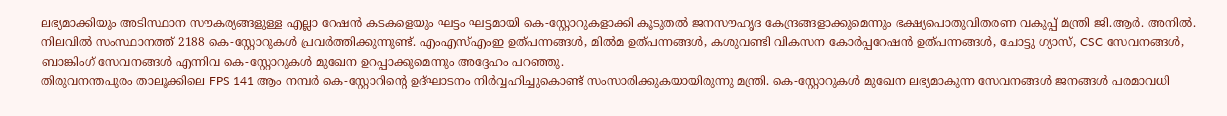ലഭ്യമാക്കിയും അടിസ്ഥാന സൗകര്യങ്ങളുള്ള എല്ലാ റേഷൻ കടകളെയും ഘട്ടം ഘട്ടമായി കെ-സ്റ്റോറുകളാക്കി കൂടുതൽ ജനസൗഹൃദ കേന്ദ്രങ്ങളാക്കുമെന്നും ഭക്ഷ്യപൊതുവിതരണ വകുപ്പ് മന്ത്രി ജി.ആർ. അനിൽ. നിലവിൽ സംസ്ഥാനത്ത് 2188 കെ-സ്റ്റോറുകൾ പ്രവർത്തിക്കുന്നുണ്ട്. എംഎസ്എംഇ ഉത്പന്നങ്ങൾ, മിൽമ ഉത്പന്നങ്ങൾ, കശുവണ്ടി വികസന കോർപ്പറേഷൻ ഉത്പന്നങ്ങൾ, ചോട്ടു ഗ്യാസ്, CSC സേവനങ്ങൾ, ബാങ്കിംഗ് സേവനങ്ങൾ എന്നിവ കെ-സ്റ്റോറുകൾ മുഖേന ഉറപ്പാക്കുമെന്നും അദ്ദേഹം പറഞ്ഞു.
തിരുവനന്തപുരം താലൂക്കിലെ FPS 141 ആം നമ്പർ കെ-സ്റ്റോറിന്റെ ഉദ്ഘാടനം നിർവ്വഹിച്ചുകൊണ്ട് സംസാരിക്കുകയായിരുന്നു മന്ത്രി. കെ-സ്റ്റോറുകൾ മുഖേന ലഭ്യമാകുന്ന സേവനങ്ങൾ ജനങ്ങൾ പരമാവധി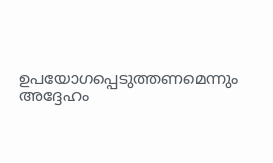ഉപയോഗപ്പെടുത്തണമെന്നും അദ്ദേഹം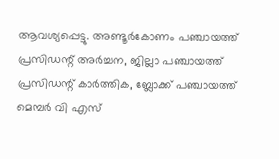ആവശ്യപ്പെട്ടു. അണ്ടൂർകോണം പഞ്ചായത്ത് പ്രസിഡന്റ് അർച്ചന, ജില്ലാ പഞ്ചായത്ത് പ്രസിഡന്റ് കാർത്തിക, ബ്ലോക്ക് പഞ്ചായത്ത് മെമ്പർ വി എസ്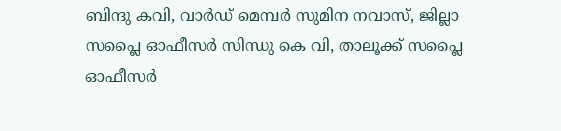ബിന്ദു കവി, വാർഡ് മെമ്പർ സുമിന നവാസ്, ജില്ലാ സപ്ലൈ ഓഫീസർ സിന്ധു കെ വി, താലൂക്ക് സപ്ലൈ ഓഫീസർ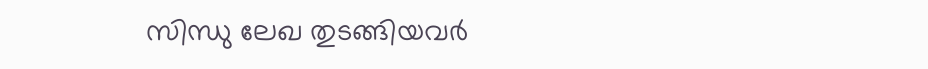സിന്ധു ലേഖ തുടങ്ങിയവർ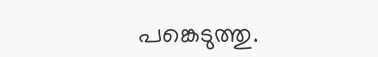പങ്കെടുത്തു.